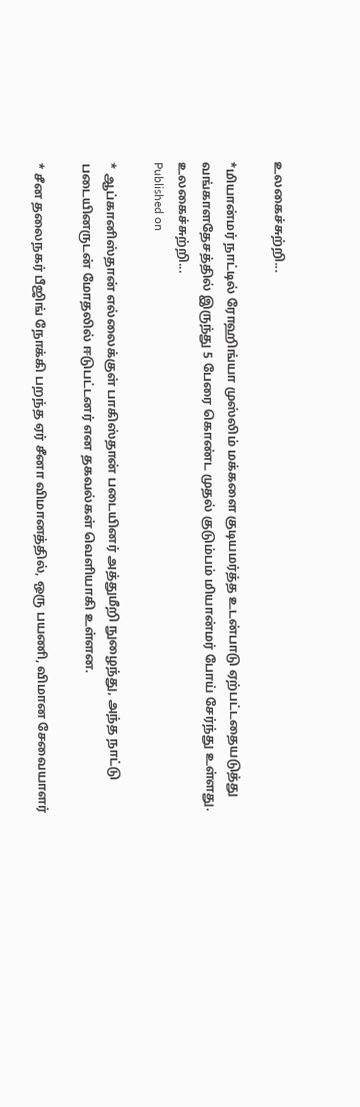உலகைச்சுற்றி...

*மியான்மர் நாட்டில் ரோஹிங்யா முஸ்லிம் மக்களை குடியமர்த்த உடன்பாடு ஏற்பட்டதையடுத்து வங்காளதேசத்தில் இருந்து 5 பேரை கொண்ட முதல் குடும்பம் மியான்மர் போய் சேர்ந்து உள்ளது.
உலகைச்சுற்றி...
Published on

* ஆப்கானிஸ்தான் எல்லைக்குள் பாகிஸ்தான் படையினர் அத்துமீறி நுழைந்து, அந்த நாட்டு படையினருடன் மோதலில் ஈடுபட்டனர் என தகவல்கள் வெளியாகி உள்ளன.

* சீன தலைநகர் பீஜிங் நோக்கி பறந்த ஏர் சீனா விமானத்தில், ஒரு பயணி, விமான சேவையாளர்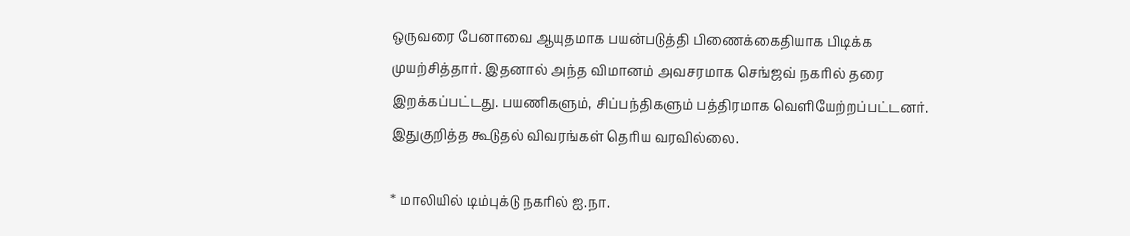ஒருவரை பேனாவை ஆயுதமாக பயன்படுத்தி பிணைக்கைதியாக பிடிக்க முயற்சித்தார். இதனால் அந்த விமானம் அவசரமாக செங்ஜவ் நகரில் தரை இறக்கப்பட்டது. பயணிகளும், சிப்பந்திகளும் பத்திரமாக வெளியேற்றப்பட்டனர். இதுகுறித்த கூடுதல் விவரங்கள் தெரிய வரவில்லை.

* மாலியில் டிம்புக்டு நகரில் ஐ.நா.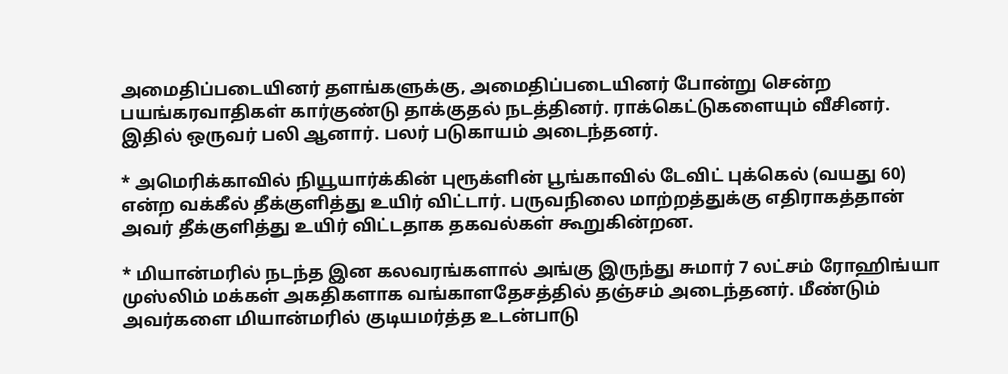அமைதிப்படையினர் தளங்களுக்கு, அமைதிப்படையினர் போன்று சென்ற பயங்கரவாதிகள் கார்குண்டு தாக்குதல் நடத்தினர். ராக்கெட்டுகளையும் வீசினர். இதில் ஒருவர் பலி ஆனார். பலர் படுகாயம் அடைந்தனர்.

* அமெரிக்காவில் நியூயார்க்கின் புரூக்ளின் பூங்காவில் டேவிட் புக்கெல் (வயது 60) என்ற வக்கீல் தீக்குளித்து உயிர் விட்டார். பருவநிலை மாற்றத்துக்கு எதிராகத்தான் அவர் தீக்குளித்து உயிர் விட்டதாக தகவல்கள் கூறுகின்றன.

* மியான்மரில் நடந்த இன கலவரங்களால் அங்கு இருந்து சுமார் 7 லட்சம் ரோஹிங்யா முஸ்லிம் மக்கள் அகதிகளாக வங்காளதேசத்தில் தஞ்சம் அடைந்தனர். மீண்டும் அவர்களை மியான்மரில் குடியமர்த்த உடன்பாடு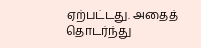ஏற்பட்டது. அதைத் தொடர்ந்து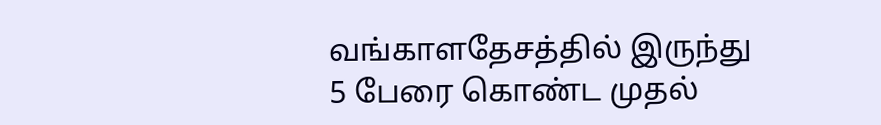வங்காளதேசத்தில் இருந்து 5 பேரை கொண்ட முதல்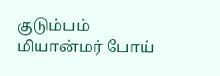குடும்பம் மியான்மர் போய்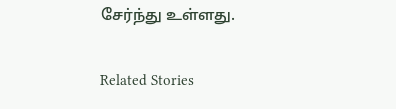சேர்ந்து உள்ளது.

Related Stories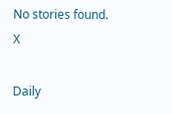No stories found.
X

Daily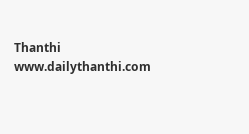Thanthi
www.dailythanthi.com